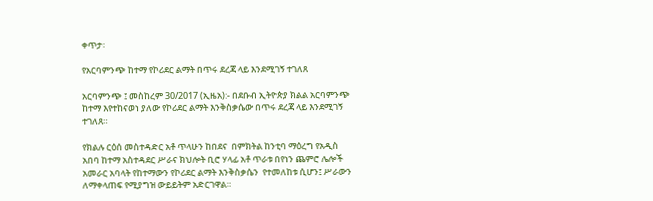ቀጥታ፡

የአርባምንጭ ከተማ የኮሪደር ልማት በጥሩ ደረጃ ላይ እንደሚገኝ ተገለጸ

አርባምንጭ ፤ መስከረም 30/2017 (ኢዜአ):- በደቡብ ኢትዮጵያ ክልል አርባምንጭ ከተማ እየተከናወነ ያለው የኮሪደር ልማት እንቅስቃሴው በጥሩ ደረጃ ላይ እንደሚገኝ ተገለጸ።

የክልሉ ርዕሰ መስተዳድር አቶ ጥላሁን ከበደና  በምክትል ከንቲባ ማዕረግ የአዲስ አበባ ከተማ አስተዳደር ሥራና ክህሎት ቢሮ ሃላፊ አቶ ጥራቱ በየነን ጨምሮ ሌሎች አመራር አባላት የከተማውን የኮሪደር ልማት እንቅስቃሴን  የተመለከቱ ሲሆን፤ ሥራውን ለማቀላጠፍ የሚያግዝ ውይይትም አድርገዋል።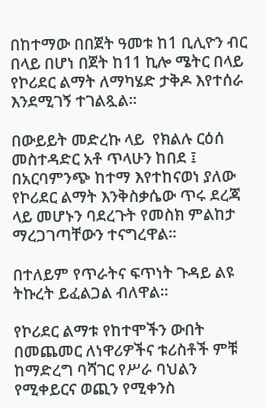በከተማው በበጀት ዓመቱ ከ1 ቢሊዮን ብር በላይ በሆነ በጀት ከ11 ኪሎ ሜትር በላይ የኮሪደር ልማት ለማካሄድ ታቅዶ እየተሰራ እንደሚገኝ ተገልጿል።

በውይይት መድረኩ ላይ  የክልሉ ርዕሰ መስተዳድር አቶ ጥላሁን ከበደ ፤  በአርባምንጭ ከተማ እየተከናወነ ያለው የኮሪደር ልማት እንቅስቃሴው ጥሩ ደረጃ ላይ መሆኑን ባደረጉት የመስክ ምልከታ ማረጋገጣቸውን ተናግረዋል።

በተለይም የጥራትና ፍጥነት ጉዳይ ልዩ ትኩረት ይፈልጋል ብለዋል።

የኮሪደር ልማቱ የከተሞችን ውበት በመጨመር ለነዋሪዎችና ቱሪስቶች ምቹ ከማድረግ ባሻገር የሥራ ባህልን የሚቀይርና ወጪን የሚቀንስ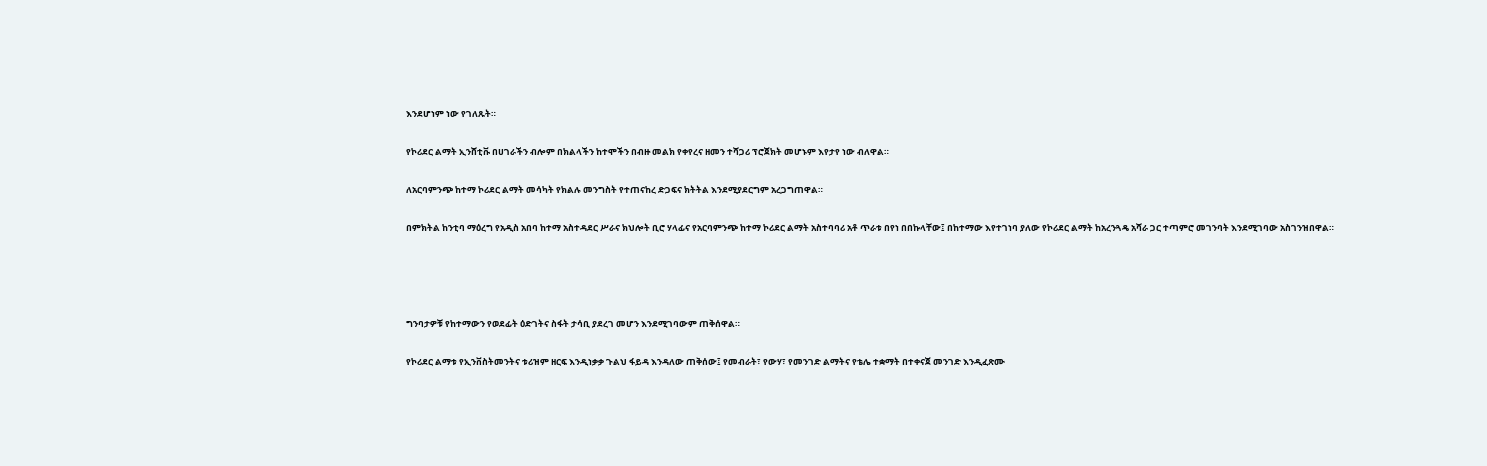እንደሆነም ነው የገለጹት።

የኮሪደር ልማት ኢንሸቲቩ በሀገራችን ብሎም በክልላችን ከተሞችን በብዙ መልክ የቀየረና ዘመን ተሻጋሪ ፕሮጀክት መሆኑም እየታየ ነው ብለዋል።

ለአርባምንጭ ከተማ ኮሪደር ልማት መሳካት የክልሉ መንግስት የተጠናከረ ድጋፍና ክትትል እንደሚያደርግም አረጋግጠዋል።

በምክትል ከንቲባ ማዕረግ የአዲስ አበባ ከተማ አስተዳደር ሥራና ክህሎት ቢሮ ሃላፊና የአርባምንጭ ከተማ ኮሪደር ልማት አስተባባሪ አቶ ጥራቱ በየነ በበኩላቸው፤ በከተማው እየተገነባ ያለው የኮሪደር ልማት ከአረንጓዴ አሻራ ጋር ተጣምሮ መገንባት እንደሚገባው አስገንዝበዋል።




ግንባታዎቹ የከተማውን የወደፊት ዕድገትና ስፋት ታሳቢ ያደረገ መሆን እንደሚገባውም ጠቅሰዋል።

የኮሪደር ልማቱ የኢንቨስትመንትና ቱሪዝም ዘርፍ እንዲነቃቃ ጉልህ ፋይዳ እንዳለው ጠቅሰው፤ የመብራት፣ የውሃ፣ የመንገድ ልማትና የቴሌ ተቋማት በተቀናጀ መንገድ እንዲፈጽሙ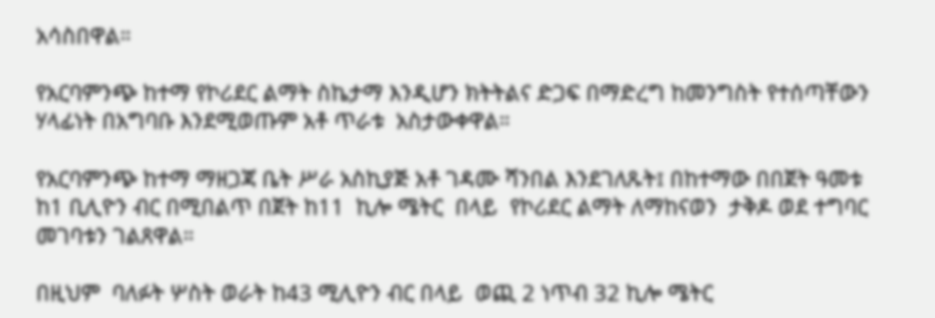አሳስበዋል።

የአርባምንጭ ከተማ የኮሪደር ልማት ስኬታማ እንዲሆን ክትትልና ድጋፍ በማድረግ ከመንግስት የተሰጣቸውን ሃላፊነት በአግባቡ እንደሚወጡም አቶ ጥራቱ  አስታውቀዋል።

የአርባምንጭ ከተማ ማዘጋጃ ቤት ሥራ አስኪያጅ አቶ ገዳሙ ሻንበል እንደገለጹት፤ በከተማው በበጀት ዓመቱ ከ1 ቢሊዮን ብር በሚበልጥ በጀት ከ11  ኪሎ ሜትር  በላይ  የኮሪደር ልማት ለማከናወን  ታቅዶ ወደ ተግባር መገባቱን ገልጸዋል።

በዚህም  ባለፉት ሦስት ወራት ከ43 ሚሊዮን ብር በላይ  ወጪ 2 ነጥብ 32 ኪሎ ሜትር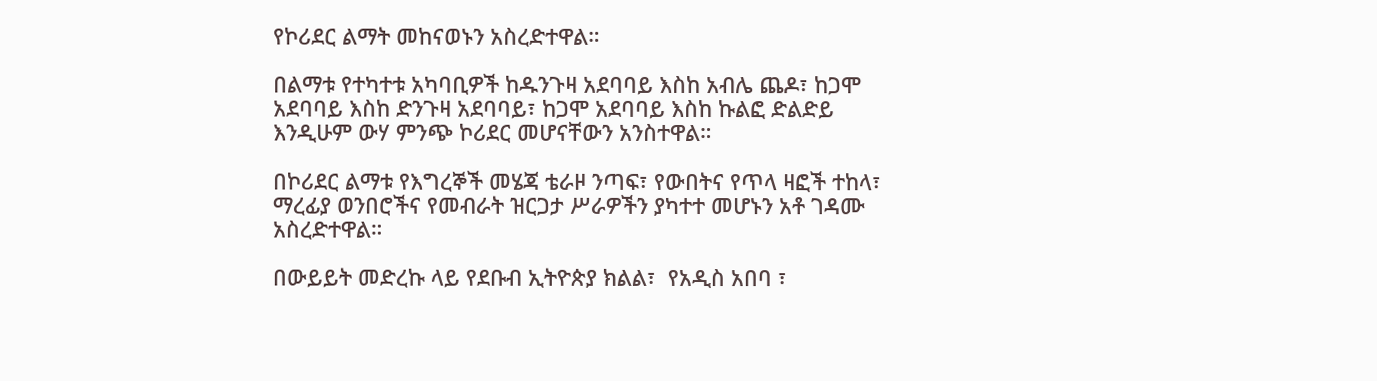የኮሪደር ልማት መከናወኑን አስረድተዋል።

በልማቱ የተካተቱ አካባቢዎች ከዱንጉዛ አደባባይ እስከ አብሌ ጨዶ፣ ከጋሞ አደባባይ እስከ ድንጉዛ አደባባይ፣ ከጋሞ አደባባይ እስከ ኩልፎ ድልድይ እንዲሁም ውሃ ምንጭ ኮሪደር መሆናቸውን አንስተዋል።

በኮሪደር ልማቱ የእግረኞች መሄጃ ቴራዞ ንጣፍ፣ የውበትና የጥላ ዛፎች ተከላ፣ ማረፊያ ወንበሮችና የመብራት ዝርጋታ ሥራዎችን ያካተተ መሆኑን አቶ ገዳሙ አስረድተዋል።

በውይይት መድረኩ ላይ የደቡብ ኢትዮጵያ ክልል፣  የአዲስ አበባ ፣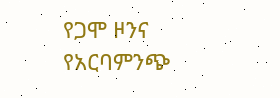የጋሞ ዞንና የአርባምንጭ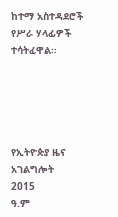ከተማ አስተዳደሮች የሥራ ሃላፊዎች ተሳትፈዋል።





የኢትዮጵያ ዜና አገልግሎት
2015
ዓ.ም